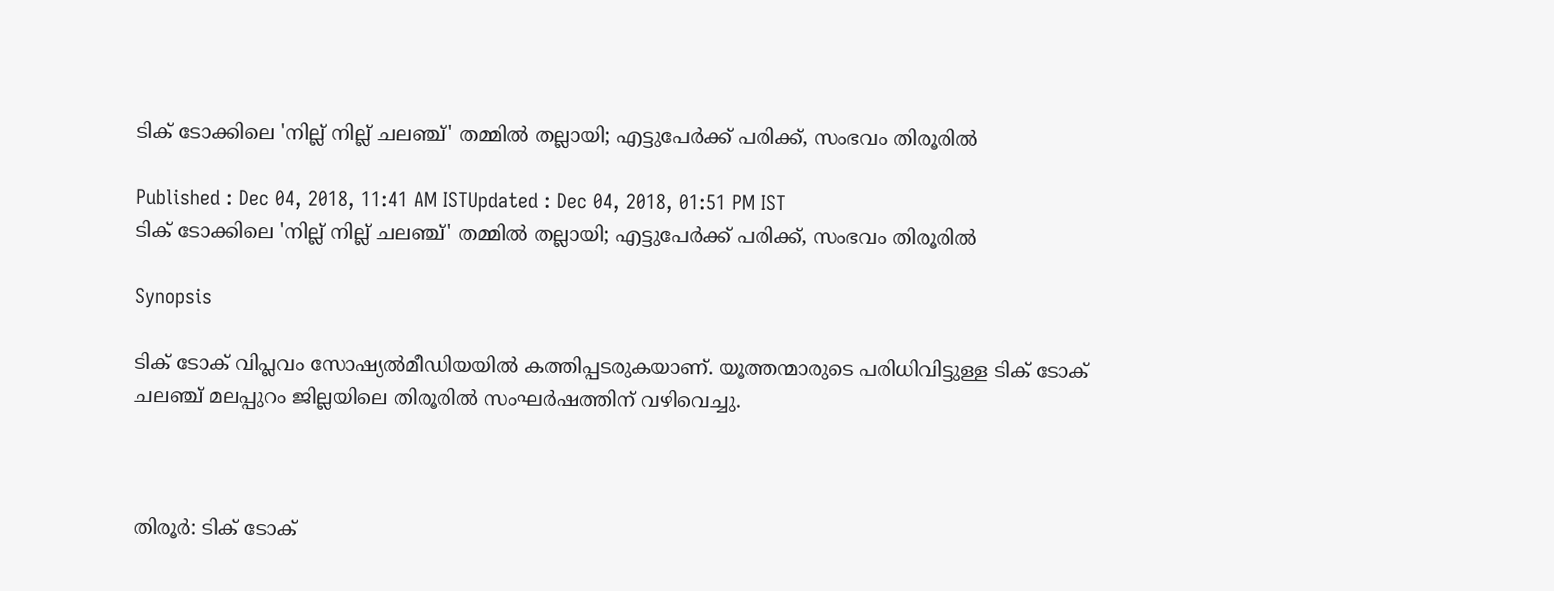ടിക് ടോക്കിലെ 'നില്ല് നില്ല് ചലഞ്ച്' തമ്മില്‍ തല്ലായി; എട്ടുപേര്‍ക്ക് പരിക്ക്, സംഭവം തിരൂരില്‍

Published : Dec 04, 2018, 11:41 AM ISTUpdated : Dec 04, 2018, 01:51 PM IST
ടിക് ടോക്കിലെ 'നില്ല് നില്ല് ചലഞ്ച്' തമ്മില്‍ തല്ലായി; എട്ടുപേര്‍ക്ക് പരിക്ക്, സംഭവം തിരൂരില്‍

Synopsis

ടിക് ടോക് വിപ്ലവം സോഷ്യൽമീഡിയയിൽ കത്തിപ്പടരുകയാണ്. യൂത്തന്മാരുടെ പരിധിവിട്ടുള്ള ടിക് ടോക്  ചലഞ്ച് മലപ്പുറം ജില്ലയിലെ തിരൂരില്‍ സംഘര്‍ഷത്തിന് വഴിവെച്ചു.



തിരൂര്‍: ടിക് ടോക്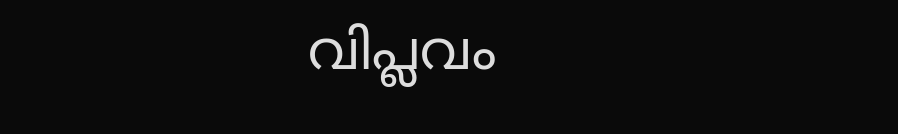വിപ്ലവം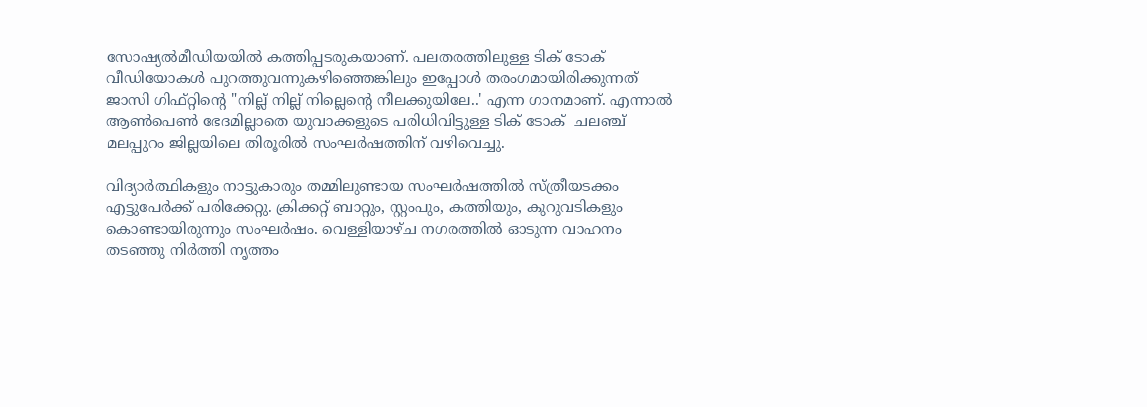സോഷ്യൽമീഡിയയിൽ കത്തിപ്പടരുകയാണ്. പലതരത്തിലുള്ള ടിക് ടോക് വീഡിയോകൾ പുറത്തുവന്നുകഴിഞ്ഞെങ്കിലും ഇപ്പോൾ തരംഗമായിരിക്കുന്നത് ജാസി ഗിഫ്റ്റിന്‍റെ "നില്ല് നില്ല് നില്ലെന്‍റെ നീലക്കുയിലേ..' എന്ന ഗാനമാണ്. എന്നാല്‍ ആൺപെൺ ഭേദമില്ലാതെ യുവാക്കളുടെ പരിധിവിട്ടുള്ള ടിക് ടോക്  ചലഞ്ച് മലപ്പുറം ജില്ലയിലെ തിരൂരില്‍ സംഘര്‍ഷത്തിന് വഴിവെച്ചു.

വിദ്യാര്‍ത്ഥികളും നാട്ടുകാരും തമ്മിലുണ്ടായ സംഘര്‍ഷത്തില്‍ സ്ത്രീയടക്കം എട്ടുപേര്‍ക്ക് പരിക്കേറ്റു. ക്രിക്കറ്റ് ബാറ്റും, സ്റ്റംപും, കത്തിയും, കുറുവടികളും കൊണ്ടായിരുന്നും സംഘര്‍ഷം. വെള്ളിയാഴ്ച നഗരത്തില്‍ ഓടുന്ന വാഹനം തടഞ്ഞു നിര്‍ത്തി നൃത്തം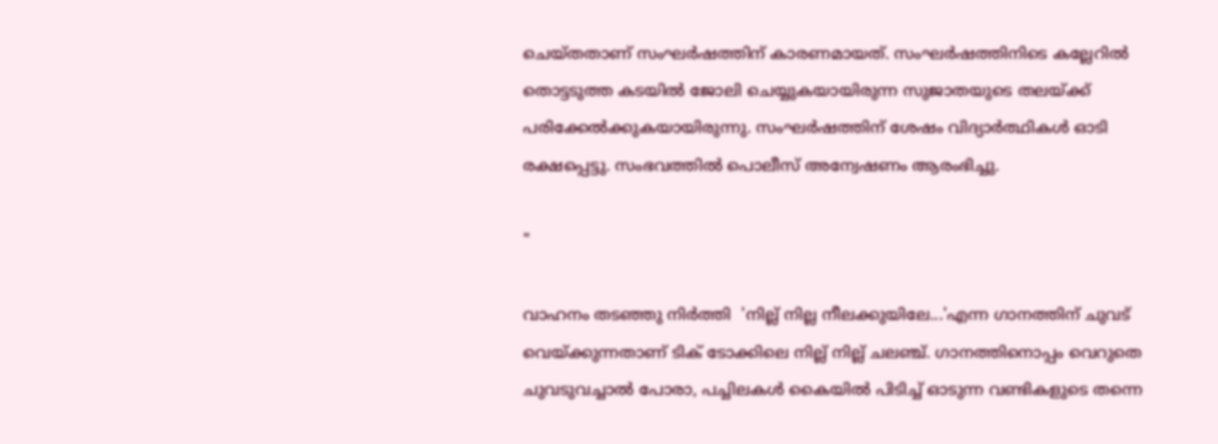ചെയ്തതാണ് സംഘര്‍ഷത്തിന് കാരണമായത്. സംഘര്‍ഷത്തിനിടെ കല്ലേറില്‍ തൊട്ടടുത്ത കടയില്‍ ജോലി ചെയ്യുകയായിരുന്ന സുജാതയുടെ തലയ്ക്ക് പരിക്കേല്‍ക്കുകയായിരുന്നു. സംഘര്‍ഷത്തിന് ശേഷം വിദ്യാര്‍ത്ഥികള്‍ ഓടി രക്ഷപ്പെട്ടു. സംഭവത്തില്‍ പൊലീസ് അന്വേഷണം ആരംഭിച്ചു.

"

വാഹനം തടഞ്ഞു നിര്‍ത്തി  'നില്ല് നില്ല നീലക്കുയിലേ...'എന്ന ഗാനത്തിന് ചുവട് വെയ്ക്കുന്നതാണ് ടിക് ടോക്കിലെ നില്ല് നില്ല് ചലഞ്ച്. ഗാനത്തിനൊപ്പം വെറുതെ ചുവടുവച്ചാൽ പോരാ, പച്ചിലകൾ കൈയിൽ പിടിച്ച് ഓടുന്ന വണ്ടികളുടെ തന്നെ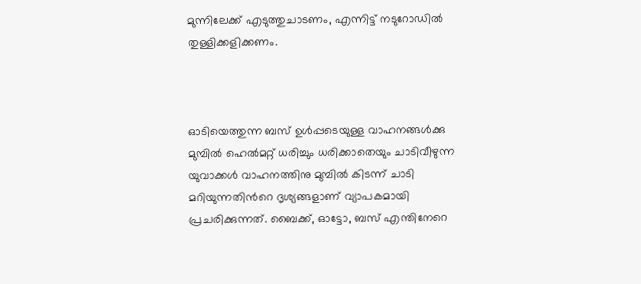മുന്നിലേക്ക് എടുത്തുചാടണം, എന്നിട്ട് നടുറോഡിൽ തുള്ളിക്കളിക്കണം.



ഓടിയെത്തുന്ന ബസ് ഉൾപ്പടെയുള്ള വാഹനങ്ങൾക്കു മുമ്പിൽ ഹെൽമറ്റ് ധരിച്ചും ധരിക്കാതെയും ചാടിവീഴുന്ന യുവാക്കൾ വാഹനത്തിനു മുമ്പിൽ കിടന്ന് ചാടി മറിയുന്നതിന്‍റെ ദൃശ്യങ്ങളാണ് വ്യാപകമായി പ്രചരിക്കുന്നത്. ബൈക്ക്, ഓട്ടോ, ബസ് എന്തിനേറെ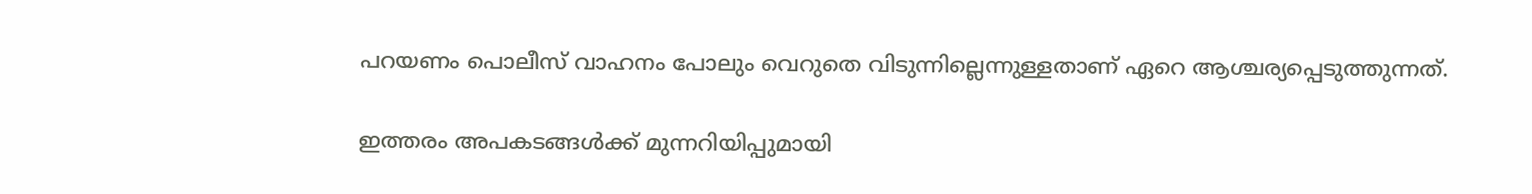പറയണം പൊലീസ് വാഹനം പോലും വെറുതെ വിടുന്നില്ലെന്നുള്ളതാണ് ഏറെ ആശ്ചര്യപ്പെടുത്തുന്നത്.

ഇത്തരം അപകടങ്ങള്‍ക്ക് മുന്നറിയിപ്പുമായി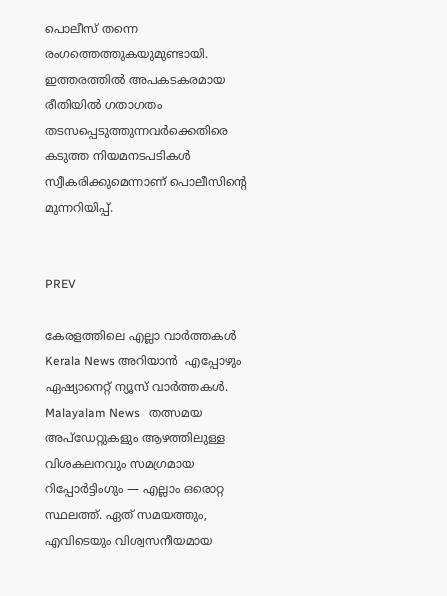പൊലീസ് തന്നെ രംഗത്തെത്തുകയുമുണ്ടായി. ഇത്തരത്തില്‍ അപകടകരമായ രീതിയില്‍ ഗതാഗതം തടസപ്പെടുത്തുന്നവര്‍ക്കെതിരെ കടുത്ത നിയമനടപടികള്‍ സ്വീകരിക്കുമെന്നാണ് പൊലീസിന്‍റെ മുന്നറിയിപ്പ്.


PREV

കേരളത്തിലെ എല്ലാ വാർത്തകൾ Kerala News അറിയാൻ  എപ്പോഴും ഏഷ്യാനെറ്റ് ന്യൂസ് വാർത്തകൾ.  Malayalam News   തത്സമയ അപ്‌ഡേറ്റുകളും ആഴത്തിലുള്ള വിശകലനവും സമഗ്രമായ റിപ്പോർട്ടിംഗും — എല്ലാം ഒരൊറ്റ സ്ഥലത്ത്. ഏത് സമയത്തും, എവിടെയും വിശ്വസനീയമായ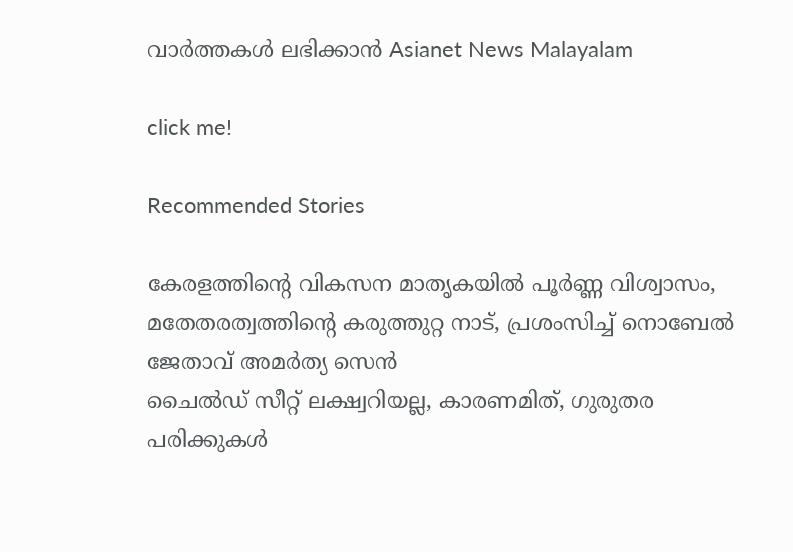വാർത്തകൾ ലഭിക്കാൻ Asianet News Malayalam

click me!

Recommended Stories

കേരളത്തിന്റെ വികസന മാതൃകയിൽ പൂർണ്ണ വിശ്വാസം, മതേതരത്വത്തിന്റെ കരുത്തുറ്റ നാട്, പ്രശംസിച്ച് നൊബേൽ ജേതാവ് അമർത്യ സെൻ
ചൈൽഡ് സീറ്റ് ലക്ഷ്വറിയല്ല, കാരണമിത്, ഗുരുതര പരിക്കുകൾ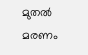മുതൽ മരണം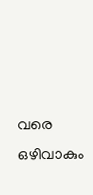വരെ ഒഴിവാകും